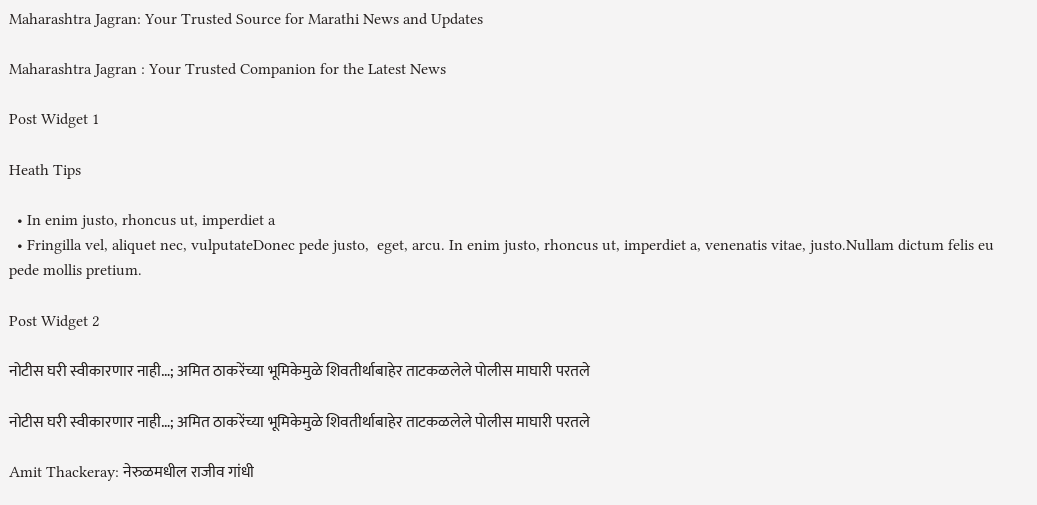Maharashtra Jagran: Your Trusted Source for Marathi News and Updates

Maharashtra Jagran : Your Trusted Companion for the Latest News

Post Widget 1

Heath Tips

  • In enim justo, rhoncus ut, imperdiet a
  • Fringilla vel, aliquet nec, vulputateDonec pede justo,  eget, arcu. In enim justo, rhoncus ut, imperdiet a, venenatis vitae, justo.Nullam dictum felis eu pede mollis pretium.

Post Widget 2

नोटीस घरी स्वीकारणार नाही…; अमित ठाकरेंच्या भूमिकेमुळे शिवतीर्थाबाहेर ताटकळलेले पोलीस माघारी परतले

नोटीस घरी स्वीकारणार नाही…; अमित ठाकरेंच्या भूमिकेमुळे शिवतीर्थाबाहेर ताटकळलेले पोलीस माघारी परतले

Amit Thackeray: नेरुळमधील राजीव गांधी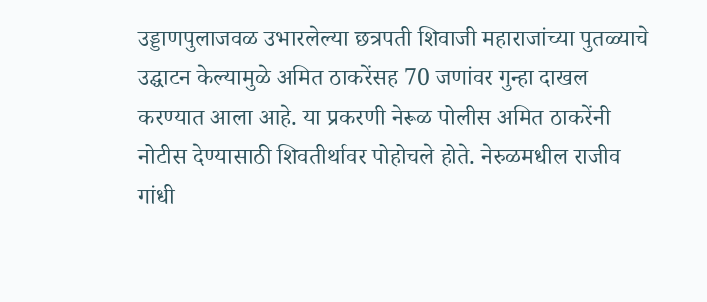उड्डाणपुलाजवळ उभारलेल्या छत्रपती शिवाजी महाराजांच्या पुतळ्याचे उद्घाटन केल्यामुळे अमित ठाकरेंसह 70 जणांवर गुन्हा दाखल करण्यात आला आहे. या प्रकरणी नेरूळ पोलीस अमित ठाकरेंनी नोटीस देण्यासाठी शिवतीर्थावर पोहोचले होते. नेरुळमधील राजीव गांधी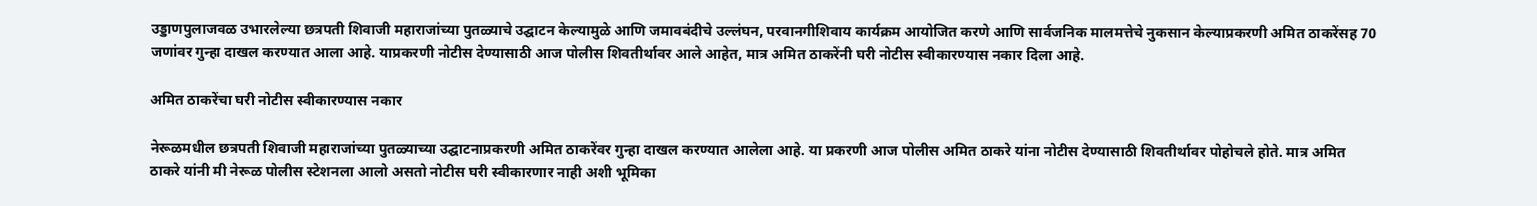उड्डाणपुलाजवळ उभारलेल्या छत्रपती शिवाजी महाराजांच्या पुतळ्याचे उद्घाटन केल्यामुळे आणि जमावबंदीचे उल्लंघन, परवानगीशिवाय कार्यक्रम आयोजित करणे आणि सार्वजनिक मालमत्तेचे नुकसान केल्याप्रकरणी अमित ठाकरेंसह 70 जणांवर गुन्हा दाखल करण्यात आला आहे. याप्रकरणी नोटीस देण्यासाठी आज पोलीस शिवतीर्थावर आले आहेत, मात्र अमित ठाकरेंनी घरी नोटीस स्वीकारण्यास नकार दिला आहे.

अमित ठाकरेंचा घरी नोटीस स्वीकारण्यास नकार

नेरूळमधील छत्रपती शिवाजी महाराजांच्या पुतळ्याच्या उद्घाटनाप्रकरणी अमित ठाकरेंवर गुन्हा दाखल करण्यात आलेला आहे. या प्रकरणी आज पोलीस अमित ठाकरे यांना नोटीस देण्यासाठी शिवतीर्थावर पोहोचले होते. मात्र अमित ठाकरे यांनी मी नेरूळ पोलीस स्टेशनला आलो असतो नोटीस घरी स्वीकारणार नाही अशी भूमिका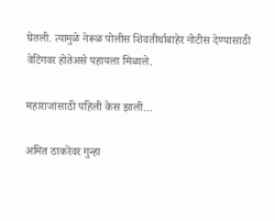घेतली. त्यामुळे नेरूळ पोलीस शिवतीर्थाबाहेर नोटीस देण्यासाठी वेटिंगवर होतेअसे पहायला मिळाले.

महाराजांसाठी पहिली केस झाली…

अमित ठाकरेंवर गुन्हा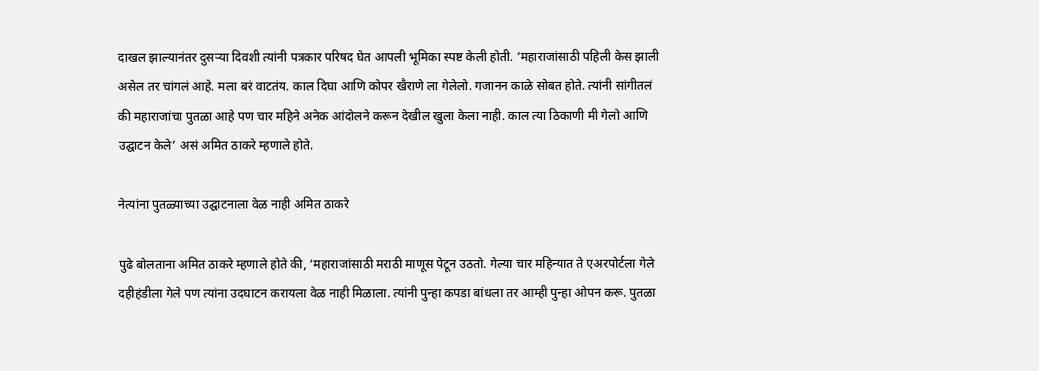दाखल झाल्यानंतर दुसऱ्या दिवशी त्यांनी पत्रकार परिषद घेत आपली भूमिका स्पष्ट केली होती. ‘महाराजांसाठी पहिली केस झाली असेल तर चांगलं आहे. मला बरं वाटतंय. काल दिघा आणि कोपर खैराणे ला गेलेलो. गजानन काळे सोबत होते. त्यांनी सांगीतलं की महाराजांचा पुतळा आहे पण चार महिने अनेक आंदोलने करून देखील खुला केला नाही. काल त्या ठिकाणी मी गेलो आणि उद्घाटन केले’ असं अमित ठाकरे म्हणाले होते.

नेत्यांना पुतळ्याच्या उद्घाटनाला वेळ नाही अमित ठाकरे

पुढे बोलताना अमित ठाकरे म्हणाले होते की, ‘महाराजांसाठी मराठी माणूस पेटून उठतो. गेल्या चार महिन्यात ते एअरपोर्टला गेले दहीहंडीला गेले पण त्यांना उदघाटन करायला वेळ नाही मिळाला. त्यांनी पुन्हा कपडा बांधला तर आम्ही पुन्हा ओपन करू. पुतळा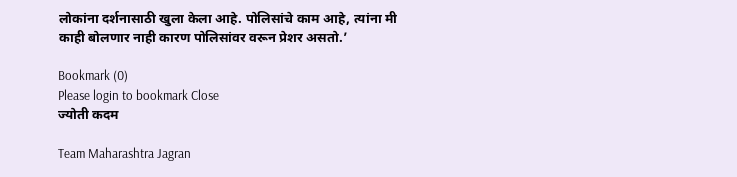लोकांना दर्शनासाठी खुला केला आहे. पोलिसांचे काम आहे, त्यांना मी काही बोलणार नाही कारण पोलिसांवर वरून प्रेशर असतो.’

Bookmark (0)
Please login to bookmark Close
ज्योती कदम

Team Maharashtra Jagran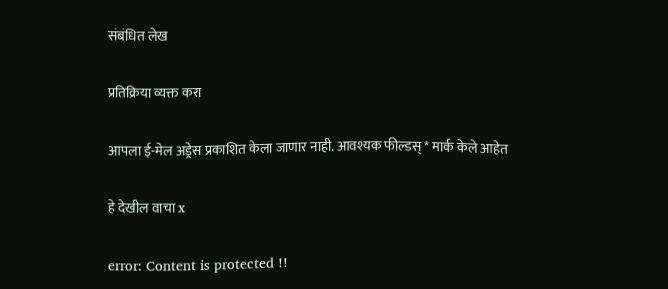संबंधित लेख

प्रतिक्रिया व्यक्त करा

आपला ई-मेल अड्रेस प्रकाशित केला जाणार नाही. आवश्यक फील्डस् * मार्क केले आहेत

हे देखील वाचा x

error: Content is protected !!